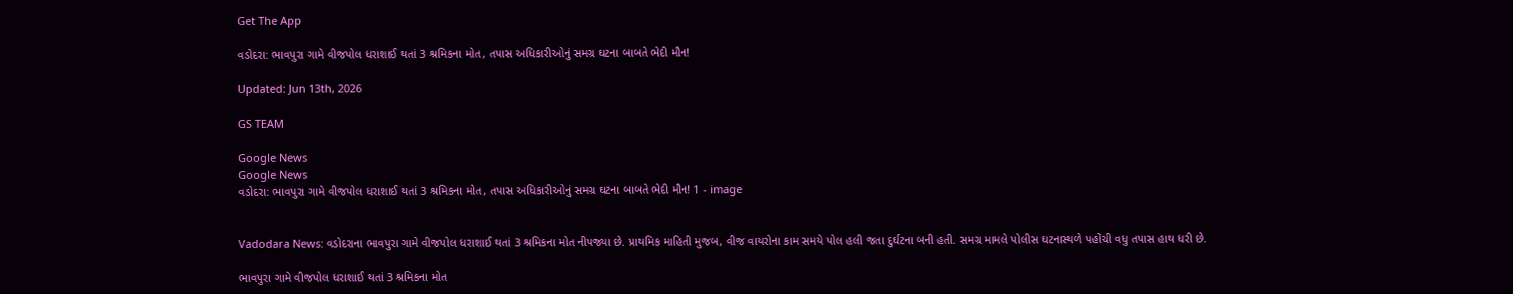Get The App

વડોદરા: ભાવપુરા ગામે વીજપોલ ધરાશાઈ થતાં 3 શ્રમિકના મોત, તપાસ અધિકારીઓનું સમગ્ર ઘટના બાબતે ભેદી મૌન!

Updated: Jun 13th, 2026

GS TEAM

Google News
Google News
વડોદરા: ભાવપુરા ગામે વીજપોલ ધરાશાઈ થતાં 3 શ્રમિકના મોત, તપાસ અધિકારીઓનું સમગ્ર ઘટના બાબતે ભેદી મૌન! 1 - image


Vadodara News: વડોદરાના ભાવપુરા ગામે વીજપોલ ધરાશાઈ થતાં 3 શ્રમિકના મોત નીપજ્યા છે. પ્રાથમિક માહિતી મુજબ, વીજ વાયરોના કામ સમયે પોલ હલી જતા દુર્ઘટના બની હતી. સમગ્ર મામલે પોલીસ ઘટનાસ્થળે પહોંચી વધુ તપાસ હાથ ધરી છે.

ભાવપુરા ગામે વીજપોલ ધરાશાઈ થતાં 3 શ્રમિકના મોત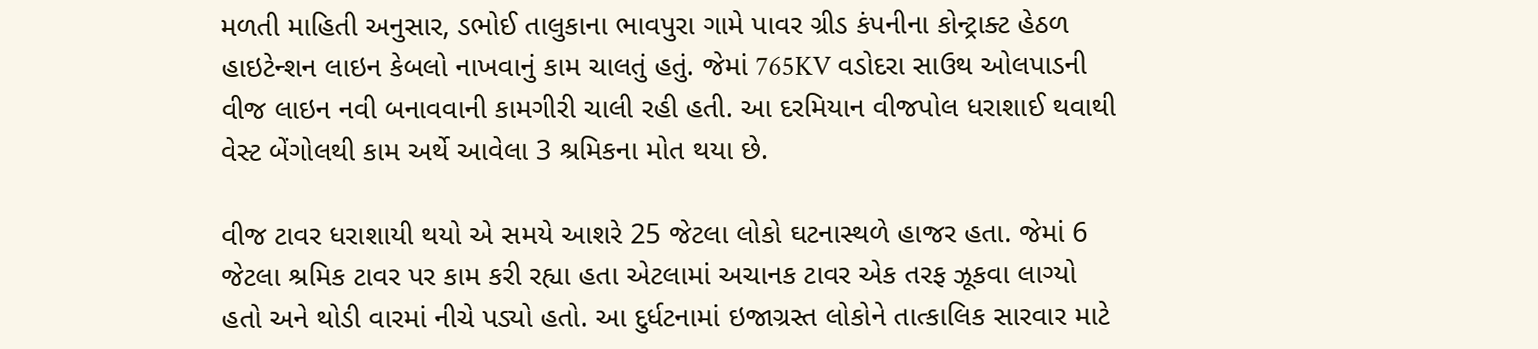મળતી માહિતી અનુસાર, ડભોઈ તાલુકાના ભાવપુરા ગામે પાવર ગ્રીડ કંપનીના કોન્ટ્રાક્ટ હેઠળ હાઇટેન્શન લાઇન કેબલો નાખવાનું કામ ચાલતું હતું. જેમાં 765KV વડોદરા સાઉથ ઓલપાડની વીજ લાઇન નવી બનાવવાની કામગીરી ચાલી રહી હતી. આ દરમિયાન વીજપોલ ધરાશાઈ થવાથી વેસ્ટ બેંગોલથી કામ અર્થે આવેલા 3 શ્રમિકના મોત થયા છે.

વીજ ટાવર ધરાશાયી થયો એ સમયે આશરે 25 જેટલા લોકો ઘટનાસ્થળે હાજર હતા. જેમાં 6 જેટલા શ્રમિક ટાવર પર કામ કરી રહ્યા હતા એટલામાં અચાનક ટાવર એક તરફ ઝૂકવા લાગ્યો હતો અને થોડી વારમાં નીચે પડ્યો હતો. આ દુર્ધટનામાં ઇજાગ્રસ્ત લોકોને તાત્કાલિક સારવાર માટે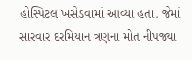હોસ્પિટલ ખસેડવામાં આવ્યા હતા. જેમાં સારવાર દરમિયાન ત્રણના મોત નીપજ્યા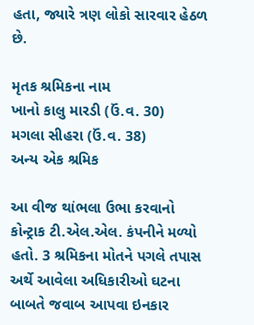હતા, જ્યારે ત્રણ લોકો સારવાર હેઠળ છે.

મૃતક શ્રમિકના નામ
ખાનો કાલુ મારડી (ઉં.વ. 30)
મગલા સીહરા (ઉં.વ. 38)
અન્ય એક શ્રમિક

આ વીજ થાંભલા ઉભા કરવાનો કોન્ટ્રાક ટી.એલ.એલ. કંપનીને મળ્યો હતો. 3 શ્રમિકના મોતને પગલે તપાસ અર્થે આવેલા અધિકારીઓ ઘટના બાબતે જવાબ આપવા ઇનકાર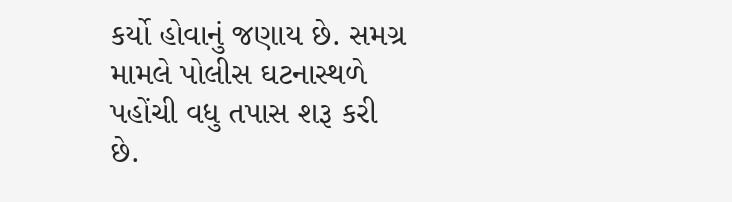કર્યો હોવાનું જણાય છે. સમગ્ર મામલે પોલીસ ઘટનાસ્થળે પહોંચી વધુ તપાસ શરૂ કરી છે.